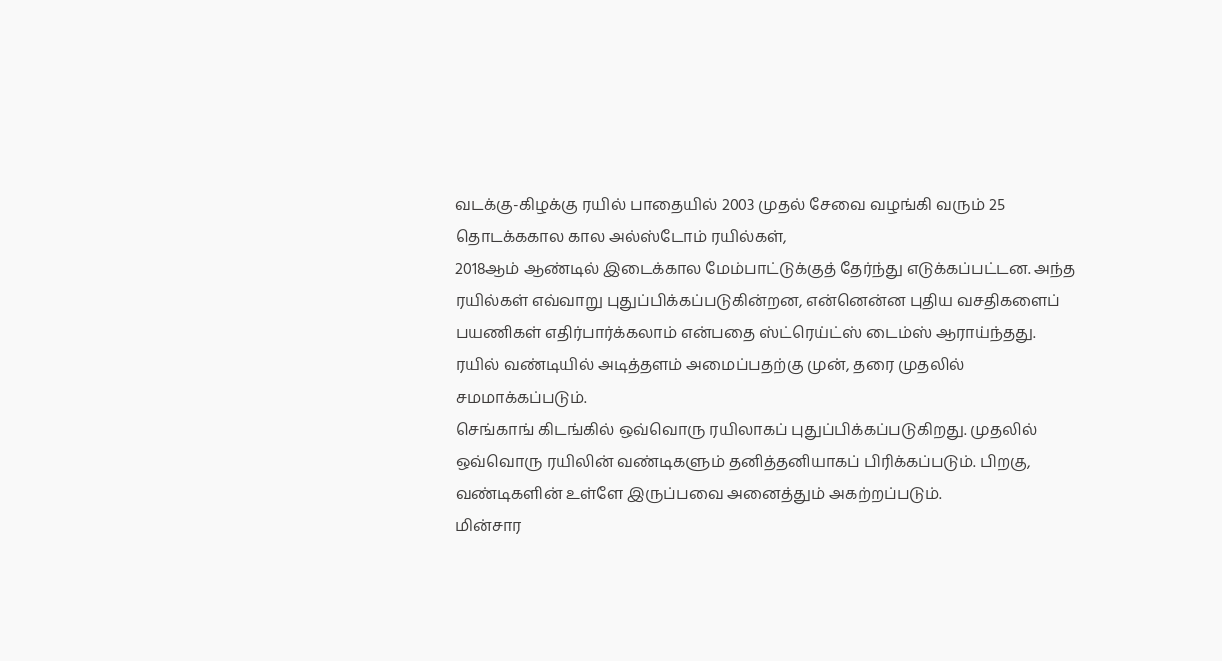வடக்கு-கிழக்கு ரயில் பாதையில் 2003 முதல் சேவை வழங்கி வரும் 25 தொடக்ககால கால அல்ஸ்டோம் ரயில்கள்,
2018ஆம் ஆண்டில் இடைக்கால மேம்பாட்டுக்குத் தேர்ந்து எடுக்கப்பட்டன. அந்த ரயில்கள் எவ்வாறு புதுப்பிக்கப்படுகின்றன, என்னென்ன புதிய வசதிகளைப் பயணிகள் எதிர்பார்க்கலாம் என்பதை ஸ்ட்ரெய்ட்ஸ் டைம்ஸ் ஆராய்ந்தது.
ரயில் வண்டியில் அடித்தளம் அமைப்பதற்கு முன், தரை முதலில் சமமாக்கப்படும்.
செங்காங் கிடங்கில் ஒவ்வொரு ரயிலாகப் புதுப்பிக்கப்படுகிறது. முதலில் ஒவ்வொரு ரயிலின் வண்டிகளும் தனித்தனியாகப் பிரிக்கப்படும். பிறகு, வண்டிகளின் உள்ளே இருப்பவை அனைத்தும் அகற்றப்படும்.
மின்சார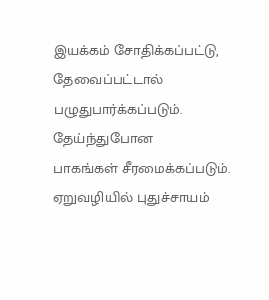இயக்கம் சோதிக்கப்பட்டு, தேவைப்பட்டால் பழுதுபார்க்கப்படும். தேய்ந்துபோன
பாகங்கள் சீரமைக்கப்படும். ஏறுவழியில் புதுச்சாயம்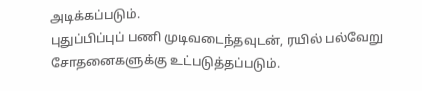அடிக்கப்படும்.
புதுப்பிப்புப் பணி முடிவடைந்தவுடன், ரயில் பல்வேறு சோதனைகளுக்கு உட்படுத்தப்படும்.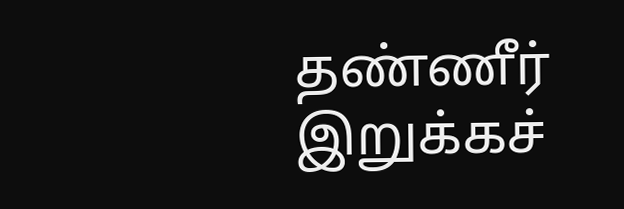தண்ணீர் இறுக்கச்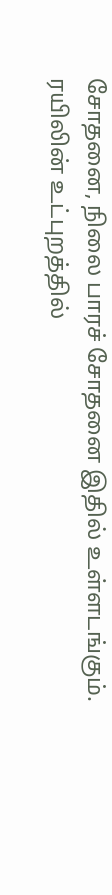சோதனை, நிலை பாரச் சோதனை இதில் உள்ளடங்கும்.
ரயிலின் உட்புறத்தில்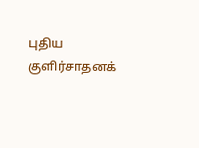புதிய குளிர்சாதனக்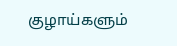குழாய்களும்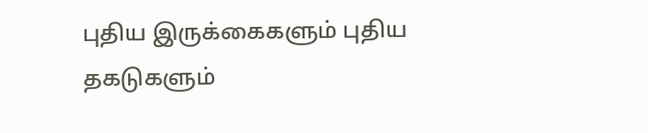புதிய இருக்கைகளும் புதிய தகடுகளும்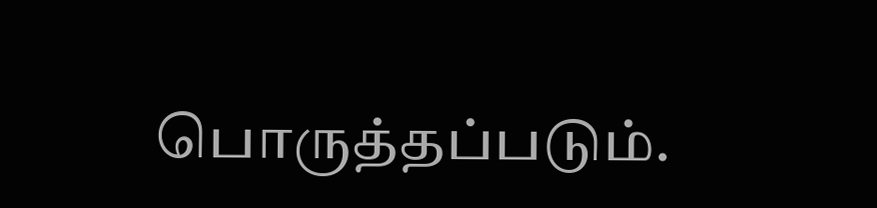பொருத்தப்படும்.